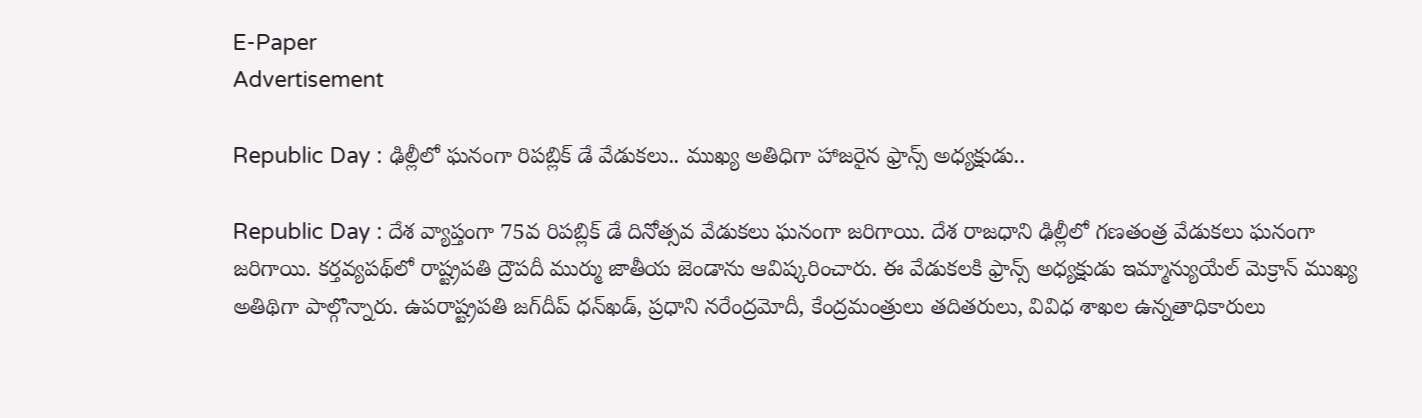E-Paper
Advertisement

Republic Day : ఢిల్లీలో ఘనంగా రిపబ్లిక్ డే వేడుకలు.. ముఖ్య అతిధిగా హాజరైన ఫ్రాన్స్ అధ్యక్షుడు..

Republic Day : దేశ వ్యాప్తంగా 75వ రిపబ్లిక్‌ డే దినోత్సవ వేడుకలు ఘనంగా జరిగాయి. దేశ రాజధాని ఢిల్లీలో గణతంత్ర వేడుకలు ఘనంగా జరిగాయి. కర్తవ్యపథ్‌లో రాష్ట్రపతి ద్రౌపదీ ముర్ము జాతీయ జెండాను ఆవిష్కరించారు. ఈ వేడుకలకి ఫ్రాన్స్‌ అధ్యక్షుడు ఇమ్మాన్యుయేల్‌ మెక్రాన్‌ ముఖ్య అతిథిగా పాల్గొన్నారు. ఉపరాష్ట్రపతి జగ్‌దీప్‌ ధన్‌ఖడ్‌, ప్రధాని నరేంద్రమోదీ, కేంద్రమంత్రులు తదితరులు, వివిధ శాఖల ఉన్నతాధికారులు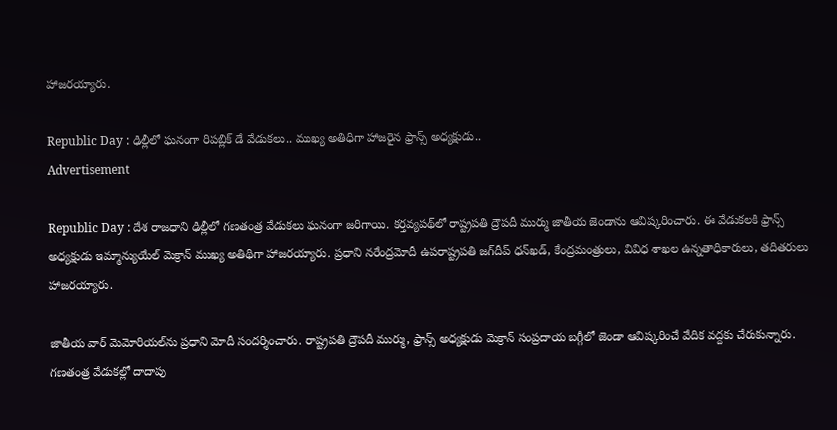హాజరయ్యారు.

Republic Day : ఢిల్లీలో ఘనంగా రిపబ్లిక్ డే వేడుకలు.. ముఖ్య అతిధిగా హాజరైన ఫ్రాన్స్ అధ్యక్షుడు..
Advertisement

Republic Day : దేశ రాజధాని ఢిల్లీలో గణతంత్ర వేడుకలు ఘనంగా జరిగాయి. కర్తవ్యపథ్‌లో రాష్ట్రపతి ద్రౌపదీ ముర్ము జాతీయ జెండాను ఆవిష్కరించారు. ఈ వేడుకలకి ఫ్రాన్స్‌ అధ్యక్షుడు ఇమ్మాన్యుయేల్‌ మెక్రాన్‌ ముఖ్య అతిథిగా హాజరయ్యారు. ప్రధాని నరేంద్రమోదీ ఉపరాష్ట్రపతి జగ్‌దీప్‌ ధన్‌ఖడ్‌, కేంద్రమంత్రులు, వివిధ శాఖల ఉన్నతాధికారులు, తదితరులు హాజరయ్యారు.

జాతీయ వార్‌ మెమోరియల్‌ను ప్రధాని మోదీ సందర్శించారు. రాష్ట్రపతి ద్రౌపదీ ముర్ము, ఫ్రాన్స్‌ అధ్యక్షుడు మెక్రాన్‌ సంప్రదాయ బగ్గీలో జెండా ఆవిష్కరించే వేదిక వద్దకు చేరుకున్నారు. గణతంత్ర వేడుకల్లో దాదాపు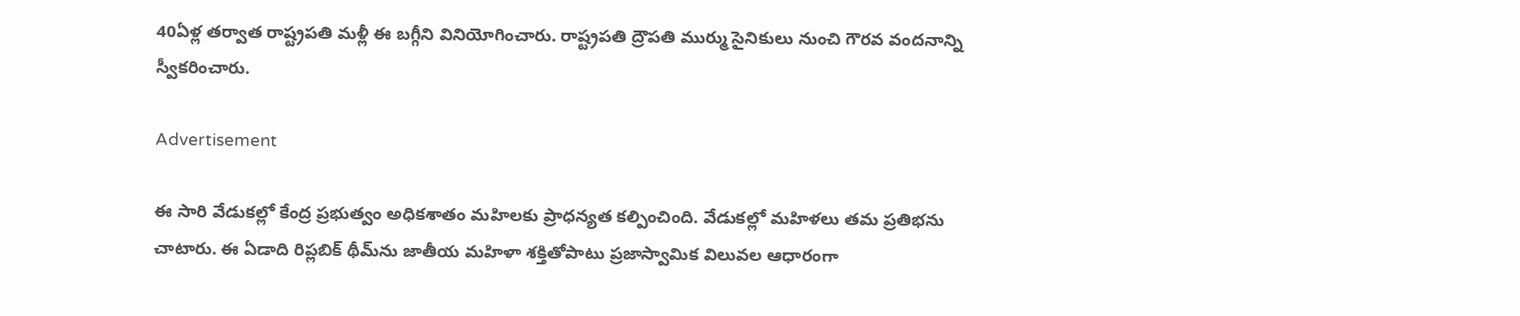40ఏళ్ల తర్వాత రాష్ట్రపతి మళ్లీ ఈ బగ్గీని వినియోగించారు. రాష్ట్రపతి ద్రౌపతి ముర్ము సైనికులు నుంచి గౌరవ వందనాన్ని స్వీకరించారు.

Advertisement

ఈ సారి వేడుకల్లో కేంద్ర ప్రభుత్వం అధికశాతం మహిలకు ప్రాధన్యత కల్పించింది. వేడుకల్లో మహిళలు తమ ప్రతిభను చాటారు. ఈ ఏడాది రిప్లబిక్ థీమ్‌ను జాతీయ మహిళా శక్తితోపాటు ప్రజాస్వామిక విలువల ఆధారంగా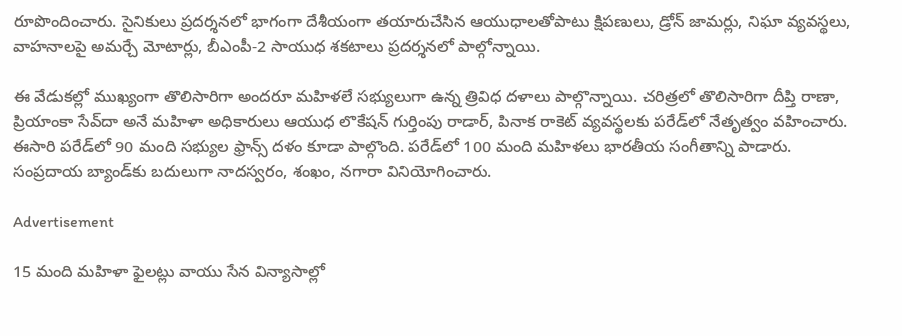రూపొందించారు. సైనికులు ప్రదర్శనలో భాగంగా దేశీయంగా తయారుచేసిన ఆయుధాలతోపాటు క్షిపణులు, డ్రోన్‌ జామర్లు, నిఘా వ్యవస్థలు, వాహనాలపై అమర్చే మోటార్లు, బీఎంపీ-2 సాయుధ శకటాలు ప్రదర్శనలో పాల్గోన్నాయి.

ఈ వేడుకల్లో ముఖ్యంగా తొలిసారిగా అందరూ మహిళలే సభ్యులుగా ఉన్న త్రివిధ దళాలు పాల్గొన్నాయి. చరిత్రలో తొలిసారిగా దీప్తి రాణా, ప్రియాంకా సేవ్‌దా అనే మహిళా అధికారులు ఆయుధ లొకేషన్‌ గుర్తింపు రాడార్‌, పినాక రాకెట్‌ వ్యవస్థలకు పరేడ్‌లో నేతృత్వం వహించారు. ఈసారి పరేడ్‌లో 90 మంది సభ్యుల ఫ్రాన్స్‌ దళం కూడా పాల్గొంది. పరేడ్‌లో 100 మంది మహిళలు భారతీయ సంగీతాన్ని పాడారు. సంప్రదాయ బ్యాండ్‌కు బదులుగా నాదస్వరం, శంఖం, నగారా వినియోగించారు.

Advertisement

15 మంది మహిళా ఫైలట్లు వాయు సేన విన్యాసాల్లో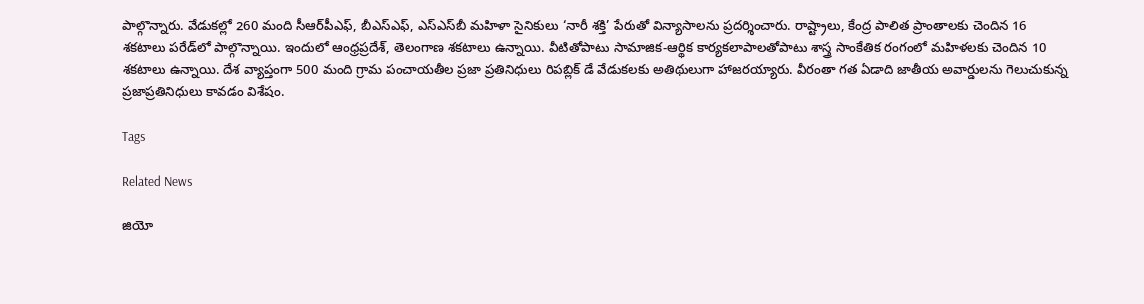పాల్గొన్నారు. వేడుకల్లో 260 మంది సీఆర్‌పీఎఫ్‌, బీఎస్‌ఎఫ్‌, ఎస్‌ఎస్‌బీ మహిళా సైనికులు ‘నారీ శక్తి’ పేరుతో విన్యాసాలను ప్రదర్శించారు. రాష్ట్రాలు, కేంద్ర పాలిత ప్రాంతాలకు చెందిన 16 శకటాలు పరేడ్‌లో పాల్గొన్నాయి. ఇందులో ఆంధ్రప్రదేశ్‌, తెలంగాణ శకటాలు ఉన్నాయి. వీటితోపాటు సామాజిక-ఆర్థిక కార్యకలాపాలతోపాటు శాస్త్ర సాంకేతిక రంగంలో మహిళలకు చెందిన 10 శకటాలు ఉన్నాయి. దేశ వ్యాప్తంగా 500 మంది గ్రామ పంచాయతీల ప్రజా ప్రతినిధులు రిపబ్లిక్‌ డే వేడుకలకు అతిథులుగా హాజరయ్యారు. వీరంతా గత ఏడాది జాతీయ అవార్డులను గెలుచుకున్న ప్రజాప్రతినిధులు కావడం విశేషం.

Tags

Related News

జియో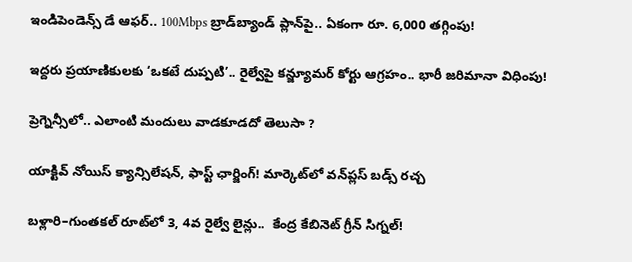ఇండిపెండెన్స్ డే ఆఫర్.. 100Mbps బ్రాడ్‌బ్యాండ్ ప్లాన్‌పై.. ఏకంగా రూ. 6,000 తగ్గింపు!

ఇద్దరు ప్రయాణికులకు ‘ఒకటే దుప్పటి’.. రైల్వేపై కన్జ్యూమర్ కోర్టు ఆగ్రహం.. భారీ జరిమానా విధింపు!

ప్రెగ్నెన్సీలో.. ఎలాంటి మందులు వాడకూడదో తెలుసా ?

యాక్టివ్ నోయిస్ క్యాన్సిలేషన్, ఫాస్ట్ ఛార్జింగ్! మార్కెట్‌లో వన్‌ప్లస్ బడ్స్ రచ్చ

బళ్లారి–గుంతకల్ రూట్‌లో 3, 4వ రైల్వే లైన్లు..  కేంద్ర కేబినెట్ గ్రీన్ సిగ్నల్!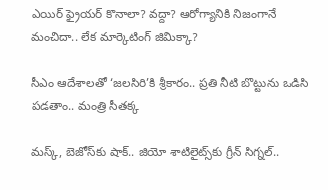ఎయిర్ ఫ్రైయర్ కొనాలా? వద్దా? ఆరోగ్యానికి నిజంగానే మంచిదా.. లేక మార్కెటింగ్ జిమిక్కా?

సీఎం ఆదేశాలతో ‘జలసిరి’కి శ్రీకారం.. ప్రతి నీటి బొట్టును ఒడిసి పడతాం.. మంత్రి సీతక్క

మస్క్, బెజోస్‌కు షాక్.. జియో శాటిలైట్స్‌కు గ్రీన్ సిగ్నల్..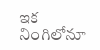ఇక నింగిలోనూ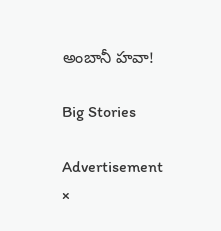అంబానీ హవా!

Big Stories

Advertisement
×